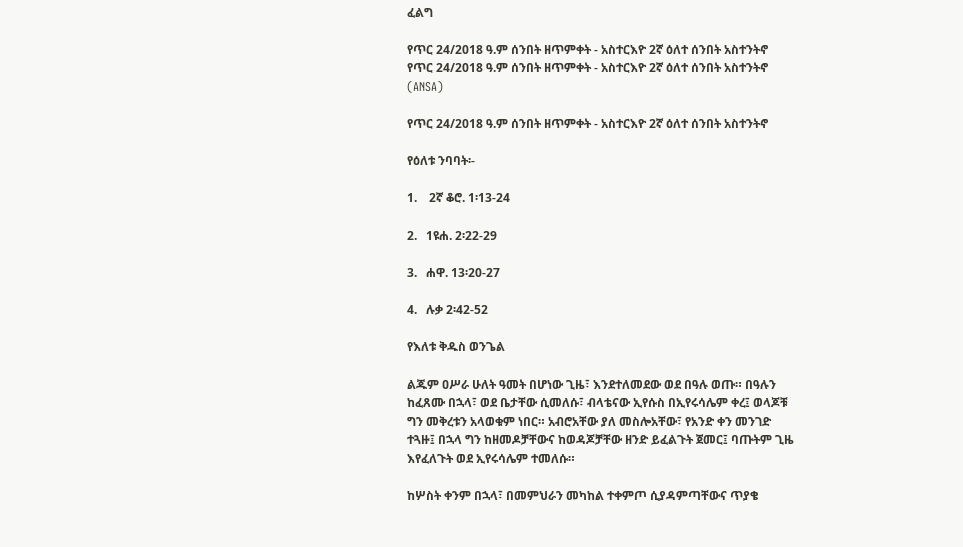ፈልግ

የጥር 24/2018 ዓ.ም ሰንበት ዘጥምቀት - አስተርእዮ 2ኛ ዕለተ ሰንበት አስተንትኖ የጥር 24/2018 ዓ.ም ሰንበት ዘጥምቀት - አስተርእዮ 2ኛ ዕለተ ሰንበት አስተንትኖ  (ANSA)

የጥር 24/2018 ዓ.ም ሰንበት ዘጥምቀት - አስተርእዮ 2ኛ ዕለተ ሰንበት አስተንትኖ

የዕለቱ ንባባት፡-

1.    2ኛ ቆሮ. 1፡13-24

2.   1ዩሐ. 2፡22-29

3.   ሐዋ. 13፡20-27

4.   ሉቃ 2፡42-52

የእለቱ ቅዱስ ወንጌል

ልጁም ዐሥራ ሁለት ዓመት በሆነው ጊዜ፣ እንደተለመደው ወደ በዓሉ ወጡ። በዓሉን ከፈጸሙ በኋላ፣ ወደ ቤታቸው ሲመለሱ፣ ብላቴናው ኢየሱስ በኢየሩሳሌም ቀረ፤ ወላጆቹ ግን መቅረቱን አላወቁም ነበር። አብሮአቸው ያለ መስሎአቸው፣ የአንድ ቀን መንገድ ተጓዙ፤ በኋላ ግን ከዘመዶቻቸውና ከወዳጆቻቸው ዘንድ ይፈልጉት ጀመር፤ ባጡትም ጊዜ እየፈለጉት ወደ ኢየሩሳሌም ተመለሱ።

ከሦስት ቀንም በኋላ፣ በመምህራን መካከል ተቀምጦ ሲያዳምጣቸውና ጥያቄ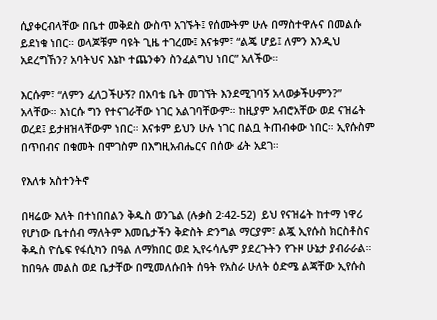ሲያቀርብላቸው በቤተ መቅደስ ውስጥ አገኙት፤ የሰሙትም ሁሉ በማስተዋሉና በመልሱ ይደነቁ ነበር። ወላጆቹም ባዩት ጊዜ ተገረሙ፤ እናቱም፣ “ልጄ ሆይ፤ ለምን እንዲህ አደረግኸን? አባትህና እኔኮ ተጨንቀን ስንፈልግህ ነበር” አለችው።

እርሱም፣ “ለምን ፈለጋችሁኝ? በአባቴ ቤት መገኘት እንደሚገባኝ አላወቃችሁምን?” አላቸው። እነርሱ ግን የተናገራቸው ነገር አልገባቸውም። ከዚያም አብሮአቸው ወደ ናዝሬት ወረደ፤ ይታዘዝላቸውም ነበር። እናቱም ይህን ሁሉ ነገር በልቧ ትጠብቀው ነበር። ኢየሱስም በጥበብና በቁመት በሞገስም በእግዚአብሔርና በሰው ፊት አደገ።

የእለቱ አስተንትኖ

በዛሬው እለት በተነበበልን ቅዱስ ወንጌል (ሉቃስ 2፡42-52)  ይህ የናዝሬት ከተማ ነዋሪ የሆነው ቤተሰብ ማለትም እመቤታችን ቅድስት ድንግል ማርያም፣ ልጇ ኢየሱስ ክርስቶስና ቅዱስ ዮሴፍ የፋሲካን በዓል ለማክበር ወደ ኢየሩሳሌም ያደረጉትን የጉዞ ሁኔታ ያብራራል። ከበዓሉ መልስ ወደ ቤታቸው በሚመለሱበት ሰዓት የአስራ ሁለት ዕድሜ ልጃቸው ኢየሱስ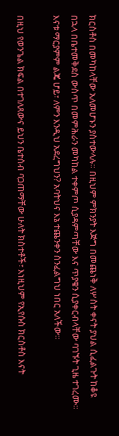ክርስቶስ በመካከላቸው አለመሆኑን ያስተውላሉ። በዚህም ምክንያት እጅግ በመጨነቅ ለሦስት ቀናት ያህል ሲፈልጉት ከቆዩ በኋላ በቤተመቅደስ ውስጥ በመምሕራን መካከል ተቀምጦ ሲያዳምጣቸው እና ጥያቄን ሲያቀርብላቸው ባገኙት ጊዜ ተገረሙ። እናቱ ማርያምም ልጄ ሆይ፣ ለምን እንዲህ አደረግህን? አባትህና እኔ ተጨንቀን ስንፈልግህ ነበር አለችው።

በዚህ የወንጌል ክፍል በተገለጸውና ይህን ቤተሰብ ባጋጠማቸው ሁለት ክስተቶች፣ እነዚህም የኢየሱስ ክርስቶስ እናት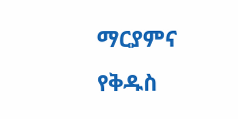ማርያምና የቅዱስ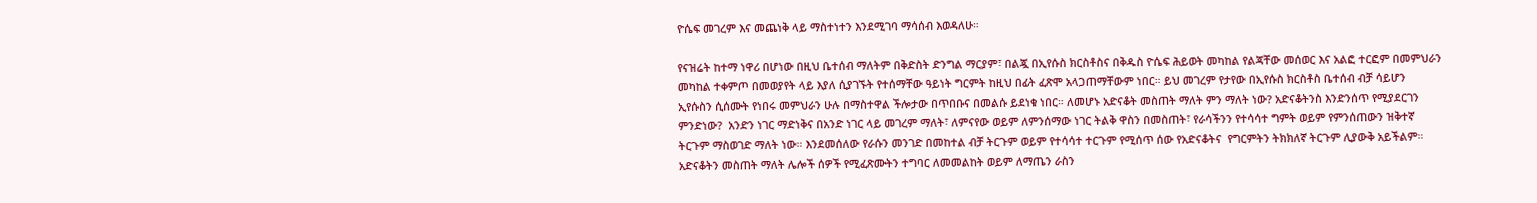ዮሴፍ መገረም እና መጨነቅ ላይ ማስተነተን እንደሚገባ ማሳሰብ እወዳለሁ።

የናዝሬት ከተማ ነዋሪ በሆነው በዚህ ቤተሰብ ማለትም በቅድስት ድንግል ማርያም፣ በልጇ በኢየሱስ ክርስቶስና በቅዱስ ዮሴፍ ሕይወት መካከል የልጃቸው መሰወር እና አልፎ ተርፎም በመምህራን መካከል ተቀምጦ በመወያየት ላይ እያለ ሲያገኙት የተሰማቸው ዓይነት ግርምት ከዚህ በፊት ፈጽሞ አላጋጠማቸውም ነበር። ይህ መገረም የታየው በኢየሱስ ክርስቶስ ቤተሰብ ብቻ ሳይሆን ኢየሱስን ሲሰሙት የነበሩ መምህራን ሁሉ በማስተዋል ችሎታው በጥበቡና በመልሱ ይደነቁ ነበር። ለመሆኑ አድናቆት መስጠት ማለት ምን ማለት ነው? አድናቆትንስ እንድንሰጥ የሚያደርገን ምንድነው?  አንድን ነገር ማድነቅና በአንድ ነገር ላይ መገረም ማለት፣ ለምናየው ወይም ለምንሰማው ነገር ትልቅ ዋስን በመስጠት፣ የራሳችንን የተሳሳተ ግምት ወይም የምንሰጠውን ዝቅተኛ ትርጉም ማስወገድ ማለት ነው። እንደመሰለው የራሱን መንገድ በመከተል ብቻ ትርጉም ወይም የተሳሳተ ተርጉም የሚሰጥ ሰው የአድናቆትና  የግርምትን ትክክለኛ ትርጉም ሊያውቅ አይችልም። አድናቆትን መስጠት ማለት ሌሎች ሰዎች የሚፈጽሙትን ተግባር ለመመልከት ወይም ለማጤን ራስን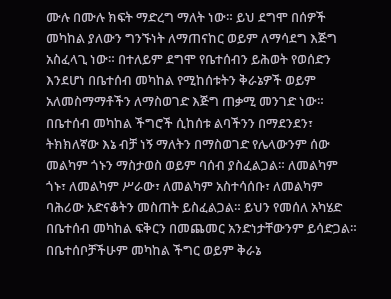ሙሉ በሙሉ ክፍት ማድረግ ማለት ነው። ይህ ደግሞ በሰዎች መካከል ያለውን ግንኙነት ለማጠናከር ወይም ለማሳደግ እጅግ አስፈላጊ ነው። በተለይም ደግሞ የቤተሰብን ይሕወት የወሰድን እንደሆነ በቤተሰብ መካከል የሚከሰቱትን ቅራኔዎች ወይም አለመስማማቶችን ለማስወገድ እጅግ ጠቃሚ መንገድ ነው። በቤተሰብ መካከል ችግሮች ሲከሰቱ ልባችንን በማደንደን፣ ትክክለኛው እኔ ብቻ ነኝ ማለትን በማስወገድ የሌላውንም ሰው መልካም ጎኑን ማስታወስ ወይም ባሰብ ያስፈልጋል። ለመልካም ጎኑ፣ ለመልካም ሥራው፣ ለመልካም አስተሳሰቡ፣ ለመልካም ባሕሪው አድናቆትን መስጠት ይስፈልጋል። ይህን የመሰለ አካሄድ በቤተሰብ መካከል ፍቅርን በመጨመር አንድነታቸውንም ይሳድጋል። በቤተሰቦቻችሁም መካከል ችግር ወይም ቅራኔ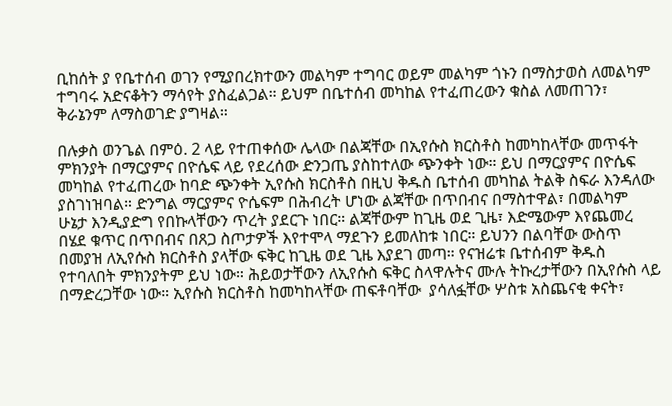ቢከሰት ያ የቤተሰብ ወገን የሚያበረክተውን መልካም ተግባር ወይም መልካም ጎኑን በማስታወስ ለመልካም ተግባሩ አድናቆትን ማሳየት ያስፈልጋል። ይህም በቤተሰብ መካከል የተፈጠረውን ቁስል ለመጠገን፣ ቅራኔንም ለማስወገድ ያግዛል።

በሉቃስ ወንጌል በምዕ. 2 ላይ የተጠቀሰው ሌላው በልጃቸው በኢየሱስ ክርስቶስ ከመካከላቸው መጥፋት ምክንያት በማርያምና በዮሴፍ ላይ የደረሰው ድንጋጤ ያስከተለው ጭንቀት ነው። ይህ በማርያምና በዮሴፍ መካከል የተፈጠረው ከባድ ጭንቀት ኢየሱስ ክርስቶስ በዚህ ቅዱስ ቤተሰብ መካከል ትልቅ ስፍራ እንዳለው ያስገነዝባል። ድንግል ማርያምና ዮሴፍም በሕብረት ሆነው ልጃቸው በጥበብና በማስተዋል፣ በመልካም ሁኔታ እንዲያድግ የበኩላቸውን ጥረት ያደርጉ ነበር። ልጃቸውም ከጊዜ ወደ ጊዜ፣ እድሜውም እየጨመረ በሄደ ቁጥር በጥበብና በጸጋ ስጦታዎች እየተሞላ ማደጉን ይመለከቱ ነበር። ይህንን በልባቸው ውስጥ በመያዝ ለኢየሱስ ክርስቶስ ያላቸው ፍቅር ከጊዜ ወደ ጊዜ እያደገ መጣ። የናዝሬቱ ቤተሰብም ቅዱስ የተባለበት ምክንያትም ይህ ነው። ሕይወታቸውን ለኢየሱስ ፍቅር ስላዋሉትና ሙሉ ትኩረታቸውን በኢየሱስ ላይ በማድረጋቸው ነው። ኢየሱስ ክርስቶስ ከመካከላቸው ጠፍቶባቸው  ያሳለፏቸው ሦስቱ አስጨናቂ ቀናት፣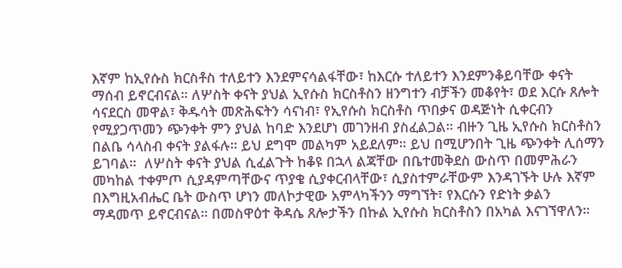እኛም ከኢየሱስ ክርስቶስ ተለይተን እንደምናሳልፋቸው፣ ከእርሱ ተለይተን እንደምንቆይባቸው ቀናት ማሰብ ይኖርብናል። ለሦስት ቀናት ያህል ኢየሱስ ክርስቶስን ዘንግተን ብቻችን መቆየት፣ ወደ እርሱ ጸሎት ሳናደርስ መዋል፣ ቅዱሳት መጽሕፍትን ሳናነብ፣ የኢየሱስ ክርስቶስ ጥበቃና ወዳጅነት ሲቀርብን የሚያጋጥመን ጭንቀት ምን ያህል ከባድ እንደሆነ መገንዘብ ያስፈልጋል። ብዙን ጊዜ ኢየሱስ ክርስቶስን በልቤ ሳላስብ ቀናት ያልፋሉ። ይህ ደግሞ መልካም አይደለም። ይህ በሚሆንበት ጊዜ ጭንቀት ሊሰማን ይገባል።  ለሦስት ቀናት ያህል ሲፈልጉት ከቆዩ በኋላ ልጃቸው በቤተመቅደስ ውስጥ በመምሕራን መካከል ተቀምጦ ሲያዳምጣቸውና ጥያቄ ሲያቀርብላቸው፣ ሲያስተምራቸውም እንዳገኙት ሁሉ እኛም በእግዚአብሔር ቤት ውስጥ ሆነን መለኮታዊው አምላካችንን ማግኘት፣ የእርሱን የድነት ቃልን ማዳመጥ ይኖርብናል። በመስዋዕተ ቅዳሴ ጸሎታችን በኩል ኢየሱስ ክርስቶስን በአካል እናገኘዋለን።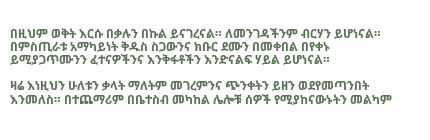በዚህም ወቅት እርሱ በቃሉን በኩል ይናገረናል። ለመንገዳችንም ብርሃን ይሆነናል። በምስጢራቱ አማካይነት ቅዱስ ስጋውንና ክቡር ደሙን በመቀበል በየቀኑ ይሚያጋጥሙንን ፈተናዎችንና እንቅፋቶችን እንድናልፍ ሃይል ይሆነናል።

ዛሬ እነዚህን ሁለቱን ቃላት ማለትም መገረምንና ጭንቀትን ይዘን ወደየመጣንበት እንመለስ። በተጨማሪም በቤተስብ መካከል ሌሎቹ ሰዎች የሚያከናውኑትን መልካም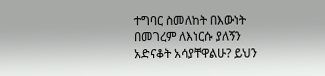ተግባር ስመለከት በእውነት በመገረም ለእነርሱ ያለኝን አድናቆት አሳያቸዋልሁ? ይህን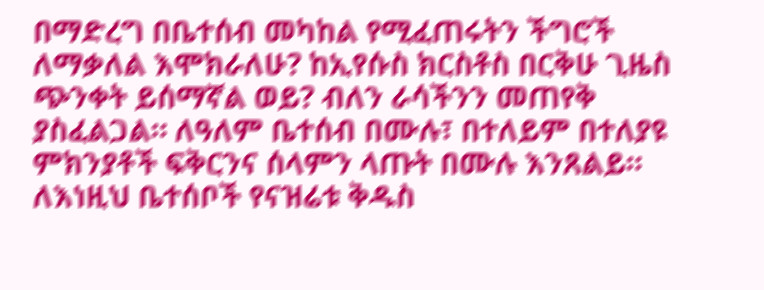በማድረግ በቤተሰብ መካከል የሚፈጠሩትን ችግሮች ለማቃለል እሞክራለሁ? ከኢየሱስ ክርስቶስ በርቅሁ ጊዜስ ጭንቀት ይሰማኛል ወይ? ብለን ራሳችንን መጠየቅ ያስፈልጋል። ለዓለም ቤተሰብ በሙሉ፣ በተለይም በተለያዩ ምክንያቶች ፍቅርንና ሰላምን ላጡት በሙሉ እንጸልይ። ለእነዚህ ቤተሰቦች የናዝሬቱ ቅዱስ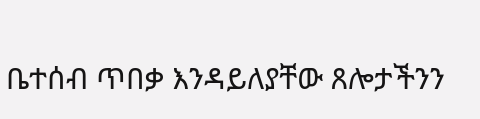ቤተሰብ ጥበቃ እንዳይለያቸው ጸሎታችንን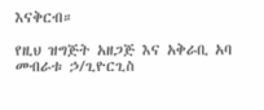እናቅርብ።

የዚህ ዝግጅት አዘጋጅ እና አቅራቢ አባ መብራቱ ኃ/ጊዮርጊስ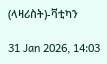(ላዛሪስት)-ቫቲካን

31 Jan 2026, 14:03